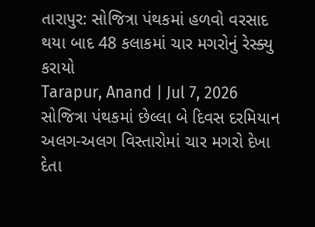તારાપુર: સોજિત્રા પંથકમાં હળવો વરસાદ થયા બાદ 48 કલાકમાં ચાર મગરોનું રેસ્ક્યુ કરાયો
Tarapur, Anand | Jul 7, 2026 સોજિત્રા પંથકમાં છેલ્લા બે દિવસ દરમિયાન અલગ-અલગ વિસ્તારોમાં ચાર મગરો દેખા દેતા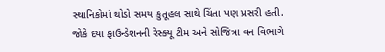સ્થાનિકોમાં થોડો સમય કુતૂહલ સાથે ચિંતા પણ પ્રસરી હતી. જોકે દયા ફાઉન્ડેશનની રેસ્ક્યૂ ટીમ અને સોજિત્રા વન વિભાગે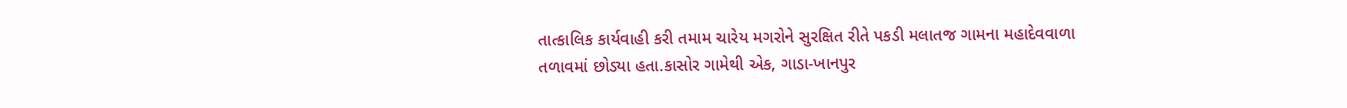તાત્કાલિક કાર્યવાહી કરી તમામ ચારેય મગરોને સુરક્ષિત રીતે પકડી મલાતજ ગામના મહાદેવવાળા તળાવમાં છોડ્યા હતા.કાસોર ગામેથી એક, ગાડા-ખાનપુર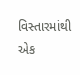વિસ્તારમાંથી એક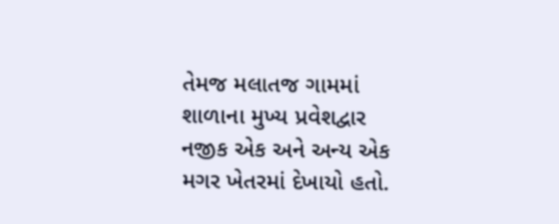તેમજ મલાતજ ગામમાં શાળાના મુખ્ય પ્રવેશદ્વાર નજીક એક અને અન્ય એક મગર ખેતરમાં દેખાયો હતો.